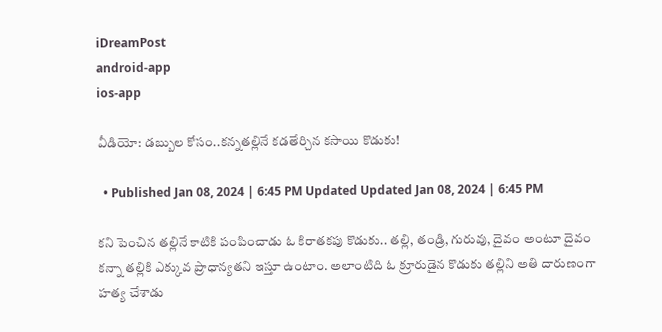iDreamPost
android-app
ios-app

వీడియో: డబ్బుల కోసం..కన్నతల్లినే కడతేర్చిన కసాయి కొడుకు!

  • Published Jan 08, 2024 | 6:45 PM Updated Updated Jan 08, 2024 | 6:45 PM

కని పెంచిన తల్లినే కాటికి పంపించాడు ఓ కిరాతకపు కొడుకు.. తల్లి, తండ్రి, గురువు, దైవం అంటూ దైవం కన్నా తల్లికి ఎక్కువ ప్రాధాన్యతని ఇస్తూ ఉంటాం. అలాంటిది ఓ క్రూరుడైన కొడుకు తల్లిని అతి దారుణంగా హత్య చేశాడు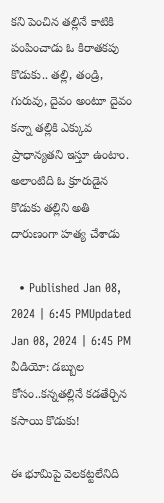కని పెంచిన తల్లినే కాటికి పంపించాడు ఓ కిరాతకపు కొడుకు.. తల్లి, తండ్రి, గురువు, దైవం అంటూ దైవం కన్నా తల్లికి ఎక్కువ ప్రాధాన్యతని ఇస్తూ ఉంటాం. అలాంటిది ఓ క్రూరుడైన కొడుకు తల్లిని అతి దారుణంగా హత్య చేశాడు

  • Published Jan 08, 2024 | 6:45 PMUpdated Jan 08, 2024 | 6:45 PM
వీడియో: డబ్బుల కోసం..కన్నతల్లినే కడతేర్చిన కసాయి కొడుకు!

ఈ భూమిపై వెలకట్టలేనిది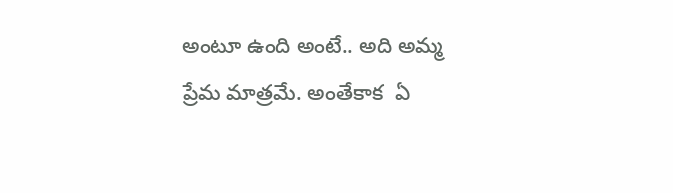అంటూ ఉంది అంటే.. అది అమ్మ ప్రేమ మాత్రమే. అంతేకాక  ఏ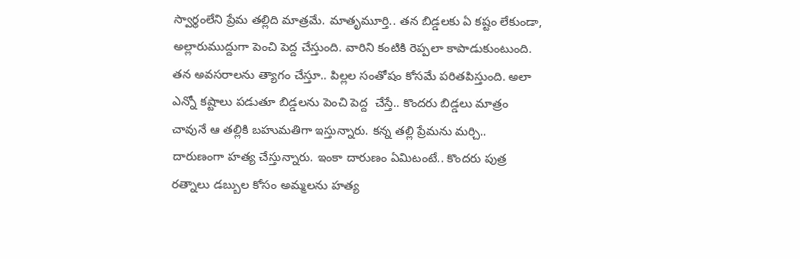స్వార్థంలేని ప్రేమ తల్లిది మాత్రమే. మాతృమూర్తి.. తన బిడ్డలకు ఏ కష్టం లేకుండా, అల్లారుముద్దుగా పెంచి పెద్ద చేస్తుంది. వారిని కంటికి రెప్పలా కాపాడుకుంటుంది. తన అవసరాలను త్యాగం చేస్తూ.. పిల్లల సంతోషం కోసమే పరితపిస్తుంది. అలా ఎన్నో కష్టాలు పడుతూ బిడ్డలను పెంచి పెద్ద  చేస్తే.. కొందరు బిడ్డలు మాత్రం చావునే ఆ తల్లికి బహుమతిగా ఇస్తున్నారు. కన్న తల్లి ప్రేమను మర్చి.. దారుణంగా హత్య చేస్తున్నారు. ఇంకా దారుణం ఏమిటంటే.. కొందరు పుత్ర రత్నాలు డబ్బుల కోసం అమ్మలను హత్య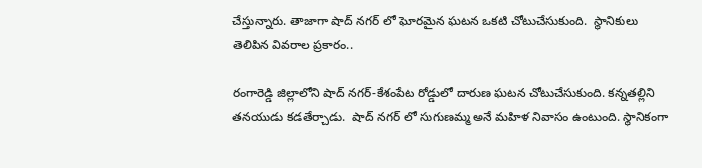చేస్తున్నారు. తాజాగా షాద్ నగర్ లో ఘోరమైన ఘటన ఒకటి చోటుచేసుకుంది.  స్థానికులు తెలిపిన వివరాల ప్రకారం..

రంగారెడ్డి జిల్లాలోని షాద్ నగర్-కేశంపేట రోడ్డులో దారుణ ఘటన చోటుచేసుకుంది. కన్నతల్లిని తనయుడు కడతేర్చాడు.  షాద్ నగర్ లో సుగుణమ్మ అనే మహిళ నివాసం ఉంటుంది. స్థానికంగా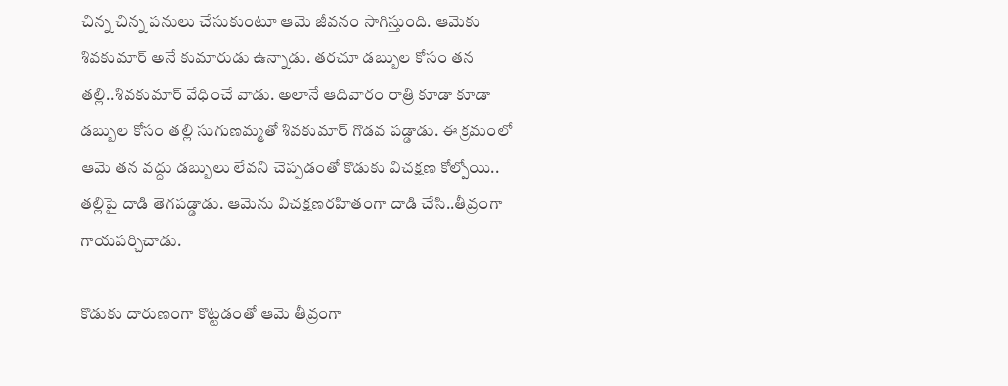చిన్న చిన్న పనులు చేసుకుంటూ ఆమె జీవనం సాగిస్తుంది. ఆమెకు శివకుమార్ అనే కుమారుడు ఉన్నాడు. తరచూ డబ్బుల కోసం తన తల్లి..శివకుమార్ వేధించే వాడు. అలానే ఆదివారం రాత్రి కూడా కూడా డబ్బుల కోసం తల్లి సుగుణమ్మతో శివకుమార్ గొడవ పడ్డాడు. ఈ క్రమంలో ఆమె తన వద్దు డబ్బులు లేవని చెప్పడంతో కొడుకు విచక్షణ కోల్పోయి.. తల్లిపై దాడి తెగపడ్డాడు. ఆమెను విచక్షణరహితంగా దాడి చేసి..తీవ్రంగా గాయపర్చిచాడు.

కొడుకు దారుణంగా కొట్టడంతో ఆమె తీవ్రంగా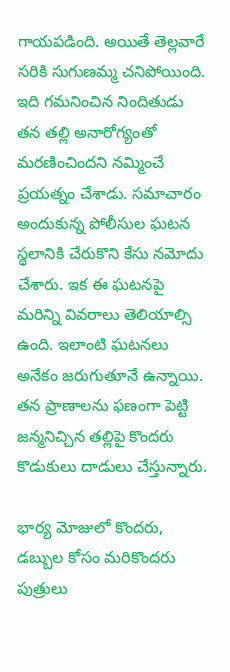గాయపడింది. అయితే తెల్లవారే సరికి సుగుణమ్మ చనిపోయింది. ఇది గమనించిన నిందితుడు తన తల్లి అనారోగ్యంతో మరణించిందని నమ్మించే ప్రయత్నం చేశాడు. సమాచారం అందుకున్న పోలీసుల ఘటన స్థలానికి చేరుకొని కేసు నమోదు చేశారు. ఇక ఈ ఘటనపై మరిన్ని వివరాలు తెలియాల్సి ఉంది. ఇలాంటి ఘటనలు అనేకం జరుగుతూనే ఉన్నాయి. తన ప్రాణాలను ఫణంగా పెట్టి జన్మనిచ్చిన తల్లిపై కొందరు కొడుకులు దాడులు చేస్తున్నారు.

భార్య మోజులో కొందరు, డబ్బుల కోసం మరికొందరు పుత్రులు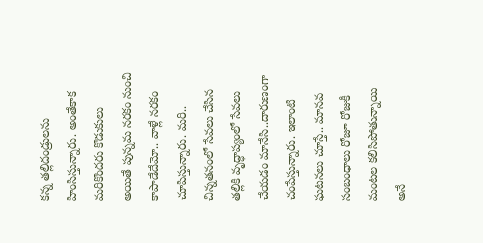కన్న తల్లిదండ్రులను హింసిస్తున్నారు. అంతేకాక మరికొందరు కొడుకులు అయితే పున్నమ నరకం నుంచి కాపాడేదేమో.. వాళ్లే నరకం చూపిస్తున్నారు. మరి.. చిన్నతనంలో సేవలు చేసిన తల్లికి వృద్ధాప్యంలో సేవలు చేయడం మానేసి..దారుణంగా చంపేస్తున్నారు. ఇలాంటి ఘటనలు చూస్తే.. మానవ సంబంధాలు రోజూ రోజుకీ మంటల కలిసిపోతున్నాయి అనే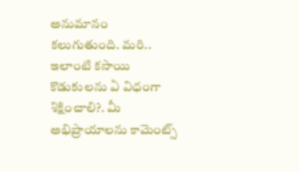అనుమానం కలుగుతుంది. మరి.. ఇలాంటి కసాయి కొడుకులను ఏ విధంగా శిక్షించాలి?. మీ అభిప్రాయాలను కామెంట్స్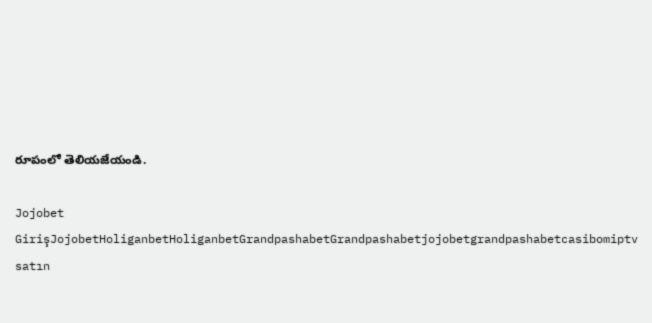రూపంలో తెలియజేయండి.

Jojobet GirişJojobetHoliganbetHoliganbetGrandpashabetGrandpashabetjojobetgrandpashabetcasibomiptv satın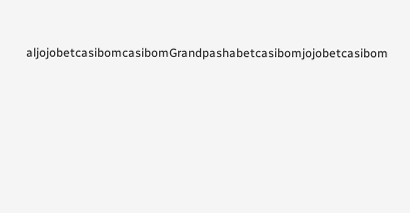aljojobetcasibomcasibomGrandpashabetcasibomjojobetcasibom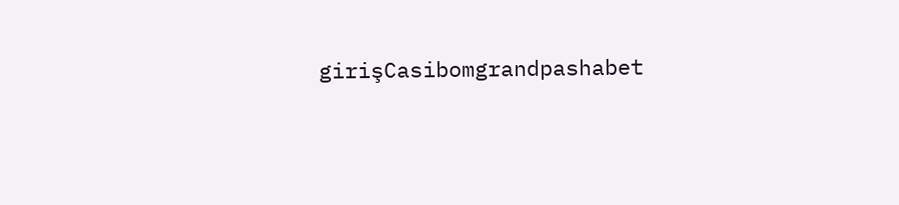girişCasibomgrandpashabet